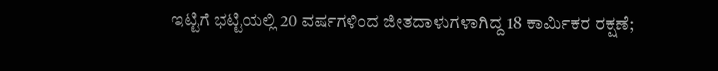ಇಟ್ಟಿಗೆ ಭಟ್ಟಿಯಲ್ಲಿ 20 ವರ್ಷಗಳಿಂದ ಜೀತದಾಳುಗಳಾಗಿದ್ದ 18 ಕಾರ್ಮಿಕರ ರಕ್ಷಣೆ;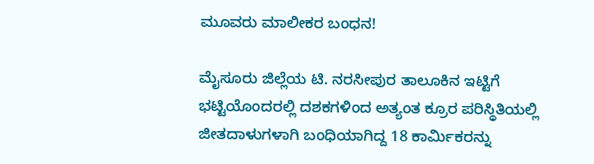ಮೂವರು ಮಾಲೀಕರ ಬಂಧನ!

ಮೈಸೂರು ಜಿಲ್ಲೆಯ ಟಿ. ನರಸೀಪುರ ತಾಲೂಕಿನ ಇಟ್ಟಿಗೆ ಭಟ್ಟಿಯೊಂದರಲ್ಲಿ ದಶಕಗಳಿಂದ ಅತ್ಯಂತ ಕ್ರೂರ ಪರಿಸ್ಥಿತಿಯಲ್ಲಿ ಜೀತದಾಳುಗಳಾಗಿ ಬಂಧಿಯಾಗಿದ್ದ 18 ಕಾರ್ಮಿಕರನ್ನು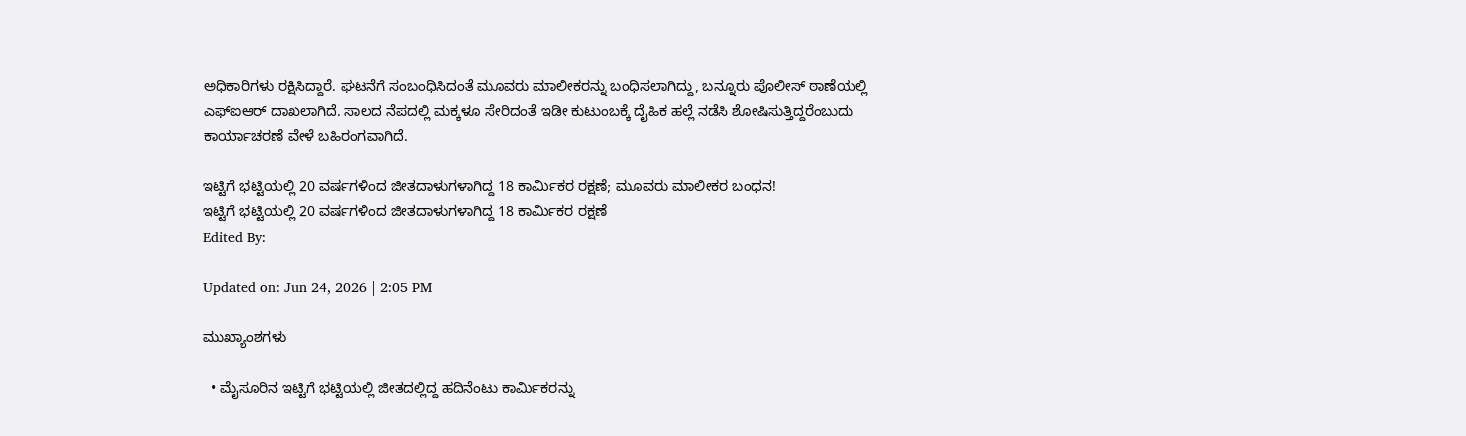ಅಧಿಕಾರಿಗಳು ರಕ್ಷಿಸಿದ್ದಾರೆ. ಘಟನೆಗೆ ಸಂಬಂಧಿಸಿದಂತೆ ಮೂವರು ಮಾಲೀಕರನ್ನು ಬಂಧಿಸಲಾಗಿದ್ದು, ಬನ್ನೂರು ಪೊಲೀಸ್ ಠಾಣೆಯಲ್ಲಿ ಎಫ್‌ಐಆರ್ ದಾಖಲಾಗಿದೆ. ಸಾಲದ ನೆಪದಲ್ಲಿ ಮಕ್ಕಳೂ ಸೇರಿದಂತೆ ಇಡೀ ಕುಟುಂಬಕ್ಕೆ ದೈಹಿಕ ಹಲ್ಲೆ ನಡೆಸಿ ಶೋಷಿಸುತ್ತಿದ್ದರೆಂಬುದು ಕಾರ್ಯಾಚರಣೆ ವೇಳೆ ಬಹಿರಂಗವಾಗಿದೆ.

ಇಟ್ಟಿಗೆ ಭಟ್ಟಿಯಲ್ಲಿ 20 ವರ್ಷಗಳಿಂದ ಜೀತದಾಳುಗಳಾಗಿದ್ದ 18 ಕಾರ್ಮಿಕರ ರಕ್ಷಣೆ; ಮೂವರು ಮಾಲೀಕರ ಬಂಧನ!
ಇಟ್ಟಿಗೆ ಭಟ್ಟಿಯಲ್ಲಿ 20 ವರ್ಷಗಳಿಂದ ಜೀತದಾಳುಗಳಾಗಿದ್ದ 18 ಕಾರ್ಮಿಕರ ರಕ್ಷಣೆ
Edited By:

Updated on: Jun 24, 2026 | 2:05 PM

ಮುಖ್ಯಾಂಶಗಳು

  • ಮೈಸೂರಿನ ಇಟ್ಟಿಗೆ ಭಟ್ಟಿಯಲ್ಲಿ ಜೀತದಲ್ಲಿದ್ದ ಹದಿನೆಂಟು ಕಾರ್ಮಿಕರನ್ನು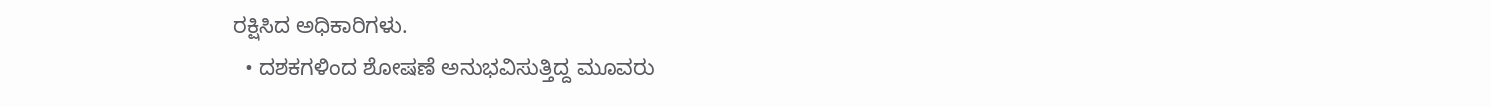ರಕ್ಷಿಸಿದ ಅಧಿಕಾರಿಗಳು.
  • ದಶಕಗಳಿಂದ ಶೋಷಣೆ ಅನುಭವಿಸುತ್ತಿದ್ದ ಮೂವರು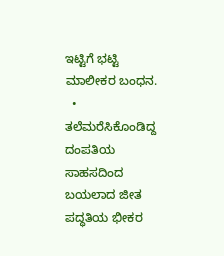ಇಟ್ಟಿಗೆ ಭಟ್ಟಿ ಮಾಲೀಕರ ಬಂಧನ.
  • ತಲೆಮರೆಸಿಕೊಂಡಿದ್ದ ದಂಪತಿಯ ಸಾಹಸದಿಂದ ಬಯಲಾದ ಜೀತ ಪದ್ಧತಿಯ ಭೀಕರ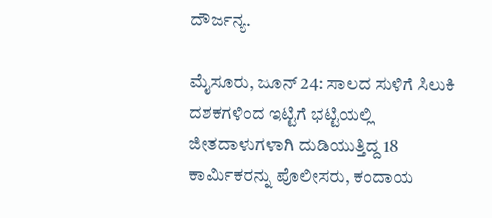ದೌರ್ಜನ್ಯ.

ಮೈಸೂರು, ಜೂನ್ 24: ಸಾಲದ ಸುಳಿಗೆ ಸಿಲುಕಿ ದಶಕಗಳಿಂದ ಇಟ್ಟಿಗೆ ಭಟ್ಟಿಯಲ್ಲಿ ಜೀತದಾಳುಗಳಾಗಿ ದುಡಿಯುತ್ತಿದ್ದ 18 ಕಾರ್ಮಿಕರನ್ನು ಪೊಲೀಸರು, ಕಂದಾಯ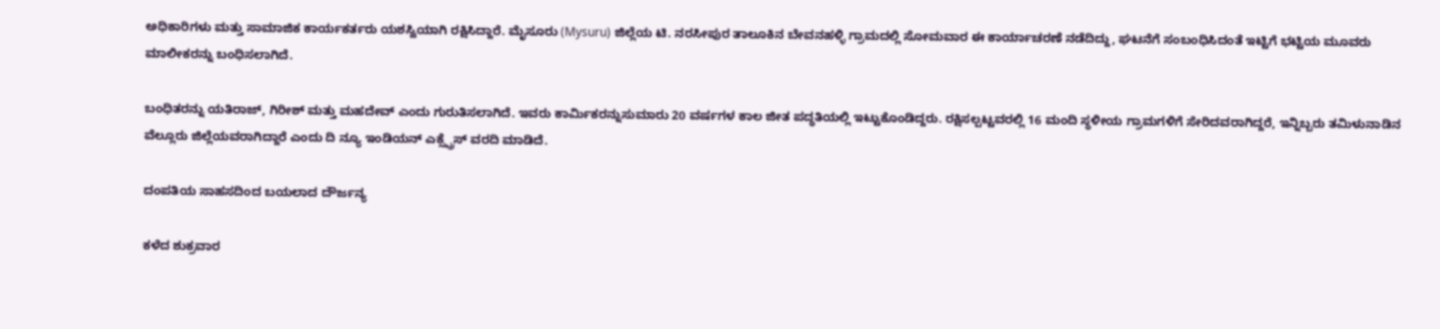ಅಧಿಕಾರಿಗಳು ಮತ್ತು ಸಾಮಾಜಿಕ ಕಾರ್ಯಕರ್ತರು ಯಶಸ್ವಿಯಾಗಿ ರಕ್ಷಿಸಿದ್ದಾರೆ. ಮೈಸೂರು (Mysuru) ಜಿಲ್ಲೆಯ ಟಿ. ನರಸೀಪುರ ತಾಲೂಕಿನ ಬೇವನಹಳ್ಳಿ ಗ್ರಾಮದಲ್ಲಿ ಸೋಮವಾರ ಈ ಕಾರ್ಯಾಚರಣೆ ನಡೆದಿದ್ದು, ಘಟನೆಗೆ ಸಂಬಂಧಿಸಿದಂತೆ ಇಟ್ಟಿಗೆ ಭಟ್ಟಿಯ ಮೂವರು ಮಾಲೀಕರನ್ನು ಬಂಧಿಸಲಾಗಿದೆ.

ಬಂಧಿತರನ್ನು ಯತಿರಾಜ್, ಗಿರೀಶ್ ಮತ್ತು ಮಹದೇವ್ ಎಂದು ಗುರುತಿಸಲಾಗಿದೆ. ಇವರು ಕಾರ್ಮಿಕರನ್ನುಸುಮಾರು 20 ವರ್ಷಗಳ ಕಾಲ ಜೀತ ಪದ್ಧತಿಯಲ್ಲಿ ಇಟ್ಟುಕೊಂಡಿದ್ದರು. ರಕ್ಷಿಸಲ್ಪಟ್ಟವರಲ್ಲಿ 16 ಮಂದಿ ಸ್ಥಳೀಯ ಗ್ರಾಮಗಳಿಗೆ ಸೇರಿದವರಾಗಿದ್ದರೆ, ಇನ್ನಿಬ್ಬರು ತಮಿಳುನಾಡಿನ ವೆಲ್ಲೂರು ಜಿಲ್ಲೆಯವರಾಗಿದ್ದಾರೆ ಎಂದು ದಿ ನ್ಯೂ ಇಂಡಿಯನ್ ಎಕ್ಸ್ಪ್ರೆಸ್ ವರದಿ ಮಾಡಿದೆ.

ದಂಪತಿಯ ಸಾಹಸದಿಂದ ಬಯಲಾದ ದೌರ್ಜನ್ಯ

ಕಳೆದ ಶುಕ್ರವಾರ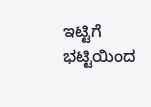ಇಟ್ಟಿಗೆ ಭಟ್ಟಿಯಿಂದ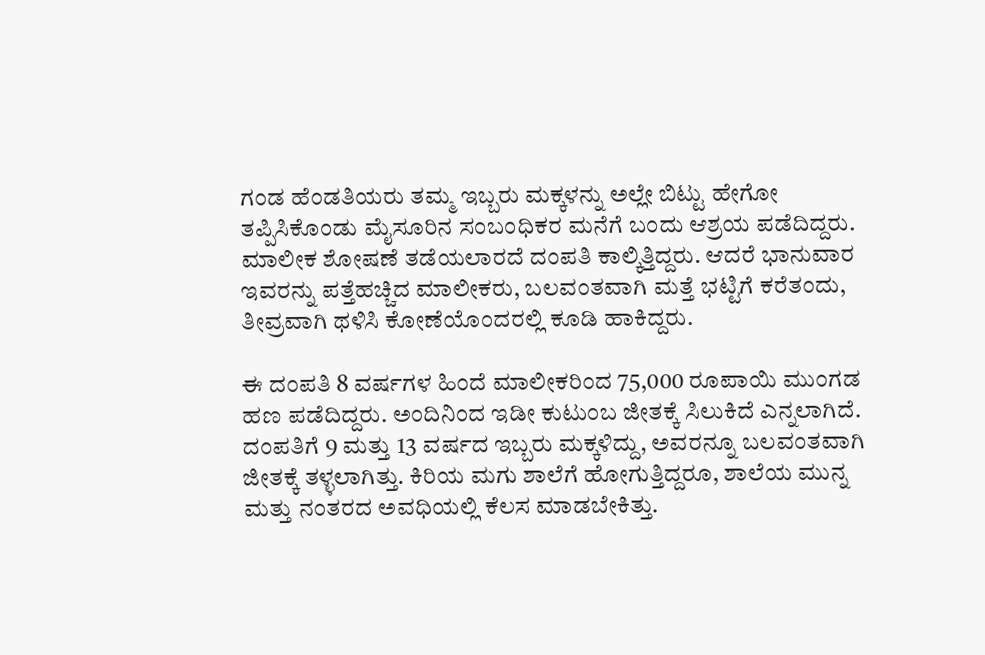ಗಂಡ ಹೆಂಡತಿಯರು ತಮ್ಮ ಇಬ್ಬರು ಮಕ್ಕಳನ್ನು ಅಲ್ಲೇ ಬಿಟ್ಟು ಹೇಗೋ ತಪ್ಪಿಸಿಕೊಂಡು ಮೈಸೂರಿನ ಸಂಬಂಧಿಕರ ಮನೆಗೆ ಬಂದು ಆಶ್ರಯ ಪಡೆದಿದ್ದರು. ಮಾಲೀಕ ಶೋಷಣೆ ತಡೆಯಲಾರದೆ ದಂಪತಿ ಕಾಲ್ಕಿತ್ತಿದ್ದರು. ಆದರೆ ಭಾನುವಾರ ಇವರನ್ನು ಪತ್ತೆಹಚ್ಚಿದ ಮಾಲೀಕರು, ಬಲವಂತವಾಗಿ ಮತ್ತೆ ಭಟ್ಟಿಗೆ ಕರೆತಂದು, ತೀವ್ರವಾಗಿ ಥಳಿಸಿ ಕೋಣೆಯೊಂದರಲ್ಲಿ ಕೂಡಿ ಹಾಕಿದ್ದರು.

ಈ ದಂಪತಿ 8 ವರ್ಷಗಳ ಹಿಂದೆ ಮಾಲೀಕರಿಂದ 75,000 ರೂಪಾಯಿ ಮುಂಗಡ ಹಣ ಪಡೆದಿದ್ದರು. ಅಂದಿನಿಂದ ಇಡೀ ಕುಟುಂಬ ಜೀತಕ್ಕೆ ಸಿಲುಕಿದೆ ಎನ್ನಲಾಗಿದೆ. ದಂಪತಿಗೆ 9 ಮತ್ತು 13 ವರ್ಷದ ಇಬ್ಬರು ಮಕ್ಕಳಿದ್ದು, ಅವರನ್ನೂ ಬಲವಂತವಾಗಿ ಜೀತಕ್ಕೆ ತಳ್ಳಲಾಗಿತ್ತು. ಕಿರಿಯ ಮಗು ಶಾಲೆಗೆ ಹೋಗುತ್ತಿದ್ದರೂ, ಶಾಲೆಯ ಮುನ್ನ ಮತ್ತು ನಂತರದ ಅವಧಿಯಲ್ಲಿ ಕೆಲಸ ಮಾಡಬೇಕಿತ್ತು.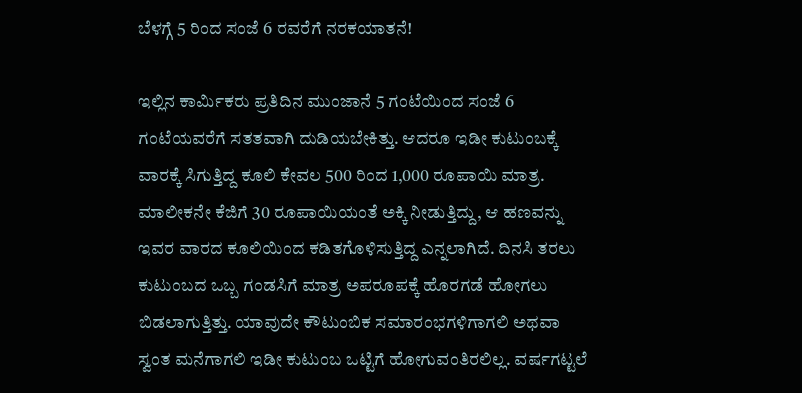ಬೆಳಗ್ಗೆ 5 ರಿಂದ ಸಂಜೆ 6 ರವರೆಗೆ ನರಕಯಾತನೆ!

ಇಲ್ಲಿನ ಕಾರ್ಮಿಕರು ಪ್ರತಿದಿನ ಮುಂಜಾನೆ 5 ಗಂಟೆಯಿಂದ ಸಂಜೆ 6 ಗಂಟೆಯವರೆಗೆ ಸತತವಾಗಿ ದುಡಿಯಬೇಕಿತ್ತು. ಆದರೂ ಇಡೀ ಕುಟುಂಬಕ್ಕೆ ವಾರಕ್ಕೆ ಸಿಗುತ್ತಿದ್ದ ಕೂಲಿ ಕೇವಲ 500 ರಿಂದ 1,000 ರೂಪಾಯಿ ಮಾತ್ರ. ಮಾಲೀಕನೇ ಕೆಜಿಗೆ 30 ರೂಪಾಯಿಯಂತೆ ಅಕ್ಕಿ ನೀಡುತ್ತಿದ್ದು, ಆ ಹಣವನ್ನು ಇವರ ವಾರದ ಕೂಲಿಯಿಂದ ಕಡಿತಗೊಳಿಸುತ್ತಿದ್ದ ಎನ್ನಲಾಗಿದೆ. ದಿನಸಿ ತರಲು ಕುಟುಂಬದ ಒಬ್ಬ ಗಂಡಸಿಗೆ ಮಾತ್ರ ಅಪರೂಪಕ್ಕೆ ಹೊರಗಡೆ ಹೋಗಲು ಬಿಡಲಾಗುತ್ತಿತ್ತು. ಯಾವುದೇ ಕೌಟುಂಬಿಕ ಸಮಾರಂಭಗಳಿಗಾಗಲಿ ಅಥವಾ ಸ್ವಂತ ಮನೆಗಾಗಲಿ ಇಡೀ ಕುಟುಂಬ ಒಟ್ಟಿಗೆ ಹೋಗುವಂತಿರಲಿಲ್ಲ. ವರ್ಷಗಟ್ಟಲೆ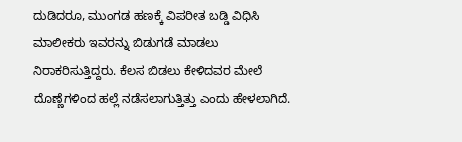ದುಡಿದರೂ, ಮುಂಗಡ ಹಣಕ್ಕೆ ವಿಪರೀತ ಬಡ್ಡಿ ವಿಧಿಸಿ ಮಾಲೀಕರು ಇವರನ್ನು ಬಿಡುಗಡೆ ಮಾಡಲು ನಿರಾಕರಿಸುತ್ತಿದ್ದರು. ಕೆಲಸ ಬಿಡಲು ಕೇಳಿದವರ ಮೇಲೆ ದೊಣ್ಣೆಗಳಿಂದ ಹಲ್ಲೆ ನಡೆಸಲಾಗುತ್ತಿತ್ತು ಎಂದು ಹೇಳಲಾಗಿದೆ.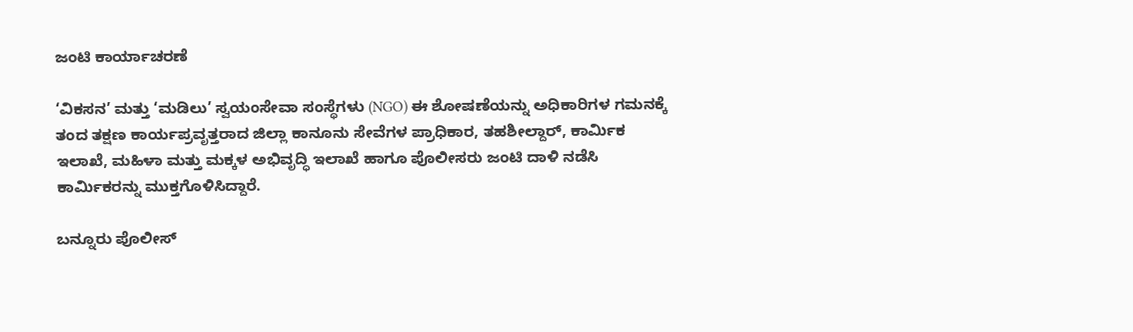ಜಂಟಿ ಕಾರ್ಯಾಚರಣೆ

‘ವಿಕಸನ’ ಮತ್ತು ‘ಮಡಿಲು’ ಸ್ವಯಂಸೇವಾ ಸಂಸ್ಥೆಗಳು (NGO) ಈ ಶೋಷಣೆಯನ್ನು ಅಧಿಕಾರಿಗಳ ಗಮನಕ್ಕೆ ತಂದ ತಕ್ಷಣ ಕಾರ್ಯಪ್ರವೃತ್ತರಾದ ಜಿಲ್ಲಾ ಕಾನೂನು ಸೇವೆಗಳ ಪ್ರಾಧಿಕಾರ, ತಹಶೀಲ್ದಾರ್, ಕಾರ್ಮಿಕ ಇಲಾಖೆ, ಮಹಿಳಾ ಮತ್ತು ಮಕ್ಕಳ ಅಭಿವೃದ್ಧಿ ಇಲಾಖೆ ಹಾಗೂ ಪೊಲೀಸರು ಜಂಟಿ ದಾಳಿ ನಡೆಸಿ ಕಾರ್ಮಿಕರನ್ನು ಮುಕ್ತಗೊಳಿಸಿದ್ದಾರೆ.

ಬನ್ನೂರು ಪೊಲೀಸ್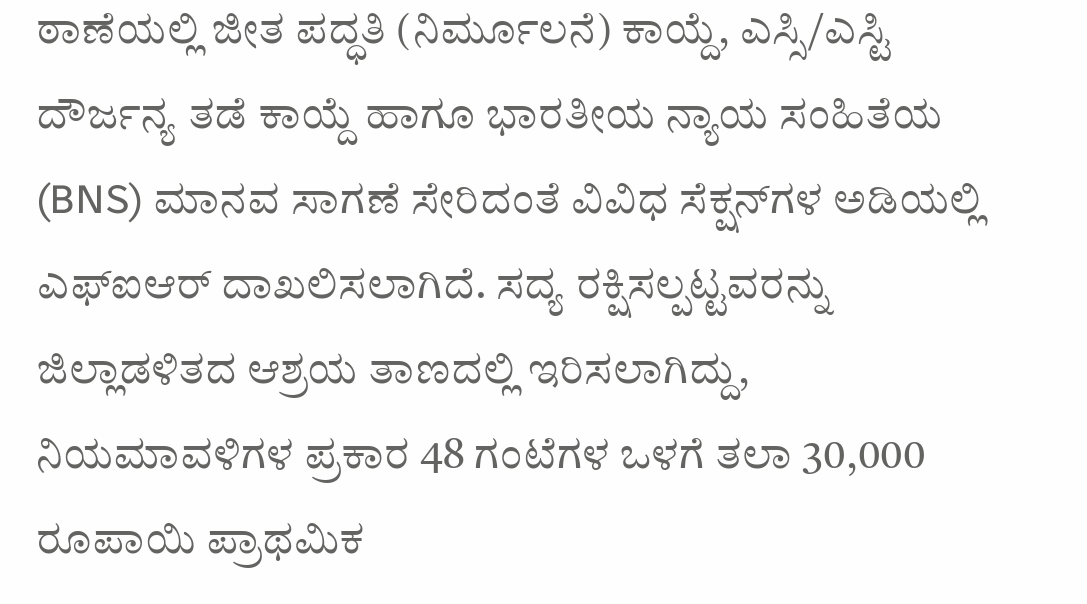ಠಾಣೆಯಲ್ಲಿ ಜೀತ ಪದ್ಧತಿ (ನಿರ್ಮೂಲನೆ) ಕಾಯ್ದೆ, ಎಸ್ಸಿ/ಎಸ್ಟಿ ದೌರ್ಜನ್ಯ ತಡೆ ಕಾಯ್ದೆ ಹಾಗೂ ಭಾರತೀಯ ನ್ಯಾಯ ಸಂಹಿತೆಯ (BNS) ಮಾನವ ಸಾಗಣೆ ಸೇರಿದಂತೆ ವಿವಿಧ ಸೆಕ್ಷನ್‌ಗಳ ಅಡಿಯಲ್ಲಿ ಎಫ್‌ಐಆರ್ ದಾಖಲಿಸಲಾಗಿದೆ. ಸದ್ಯ ರಕ್ಷಿಸಲ್ಪಟ್ಟವರನ್ನು ಜಿಲ್ಲಾಡಳಿತದ ಆಶ್ರಯ ತಾಣದಲ್ಲಿ ಇರಿಸಲಾಗಿದ್ದು, ನಿಯಮಾವಳಿಗಳ ಪ್ರಕಾರ 48 ಗಂಟೆಗಳ ಒಳಗೆ ತಲಾ 30,000 ರೂಪಾಯಿ ಪ್ರಾಥಮಿಕ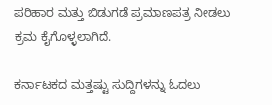ಪರಿಹಾರ ಮತ್ತು ಬಿಡುಗಡೆ ಪ್ರಮಾಣಪತ್ರ ನೀಡಲು ಕ್ರಮ ಕೈಗೊಳ್ಳಲಾಗಿದೆ.

ಕರ್ನಾಟಕದ ಮತ್ತಷ್ಟು ಸುದ್ದಿಗಳನ್ನು ಓದಲು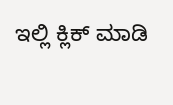ಇಲ್ಲಿ ಕ್ಲಿಕ್ ಮಾಡಿ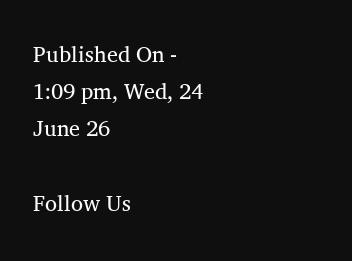Published On - 1:09 pm, Wed, 24 June 26

Follow Us